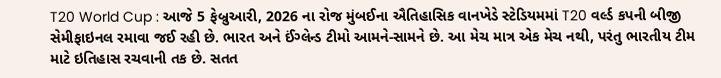T20 World Cup : આજે 5 ફેબ્રુઆરી, 2026 ના રોજ મુંબઈના ઐતિહાસિક વાનખેડે સ્ટેડિયમમાં T20 વર્લ્ડ કપની બીજી સેમીફાઇનલ રમાવા જઈ રહી છે. ભારત અને ઈંગ્લેન્ડ ટીમો આમને-સામને છે. આ મેચ માત્ર એક મેચ નથી, પરંતુ ભારતીય ટીમ માટે ઇતિહાસ રચવાની તક છે. સતત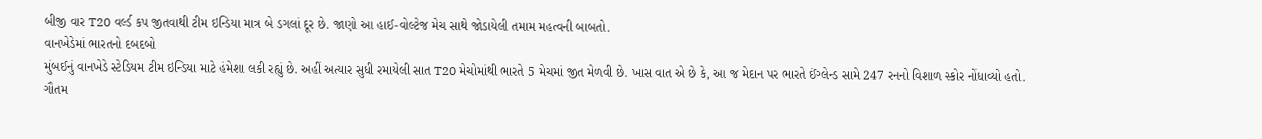બીજી વાર T20 વર્લ્ડ કપ જીતવાથી ટીમ ઇન્ડિયા માત્ર બે ડગલાં દૂર છે. જાણો આ હાઈ-વોલ્ટેજ મેચ સાથે જોડાયેલી તમામ મહત્વની બાબતો.
વાનખેડેમાં ભારતનો દબદબો
મુંબઈનું વાનખેડે સ્ટેડિયમ ટીમ ઇન્ડિયા માટે હંમેશા લકી રહ્યું છે. અહીં અત્યાર સુધી રમાયેલી સાત T20 મેચોમાંથી ભારતે 5 મેચમાં જીત મેળવી છે. ખાસ વાત એ છે કે, આ જ મેદાન પર ભારતે ઈંગ્લેન્ડ સામે 247 રનનો વિશાળ સ્કોર નોંધાવ્યો હતો.
ગૌતમ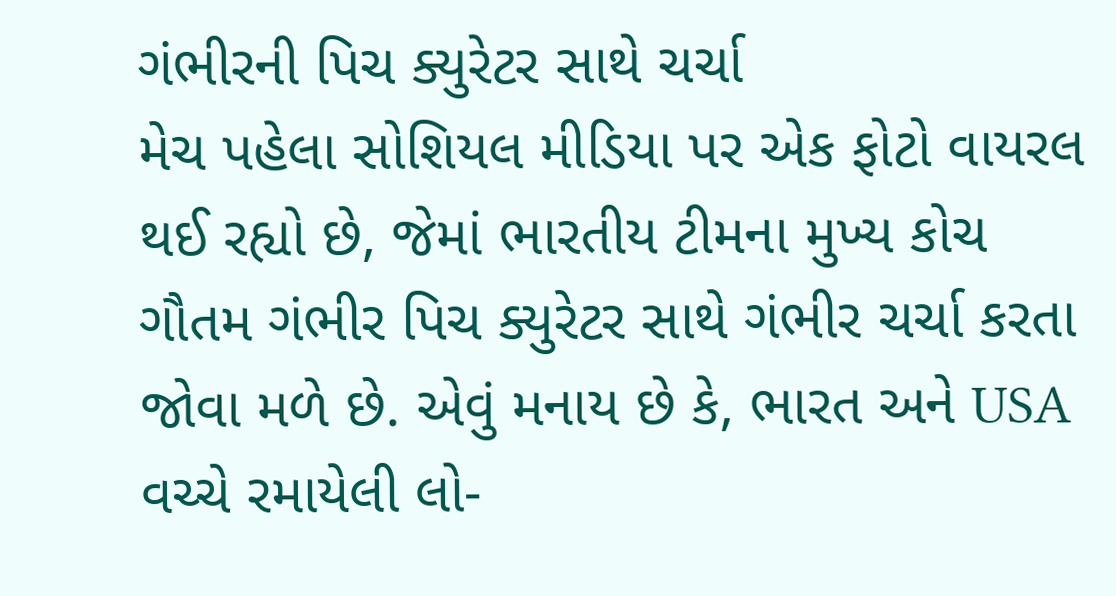ગંભીરની પિચ ક્યુરેટર સાથે ચર્ચા
મેચ પહેલા સોશિયલ મીડિયા પર એક ફોટો વાયરલ થઈ રહ્યો છે, જેમાં ભારતીય ટીમના મુખ્ય કોચ ગૌતમ ગંભીર પિચ ક્યુરેટર સાથે ગંભીર ચર્ચા કરતા જોવા મળે છે. એવું મનાય છે કે, ભારત અને USA વચ્ચે રમાયેલી લો-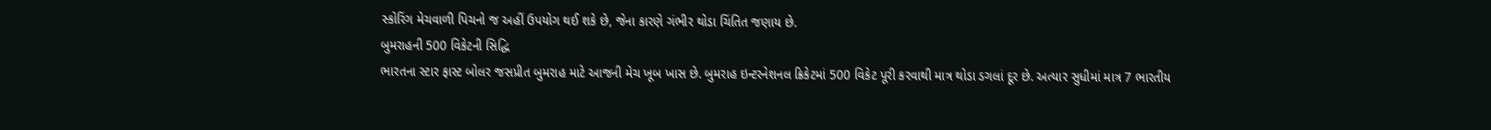સ્કોરિંગ મેચવાળી પિચનો જ અહીં ઉપયોગ થઈ શકે છે, જેના કારણે ગંભીર થોડા ચિંતિત જણાય છે.
બુમરાહની 500 વિકેટની સિદ્ધિ
ભારતના સ્ટાર ફાસ્ટ બોલર જસપ્રીત બુમરાહ માટે આજની મેચ ખૂબ ખાસ છે. બુમરાહ ઇન્ટરનેશનલ ક્રિકેટમાં 500 વિકેટ પૂરી કરવાથી માત્ર થોડા ડગલાં દૂર છે. અત્યાર સુધીમાં માત્ર 7 ભારતીય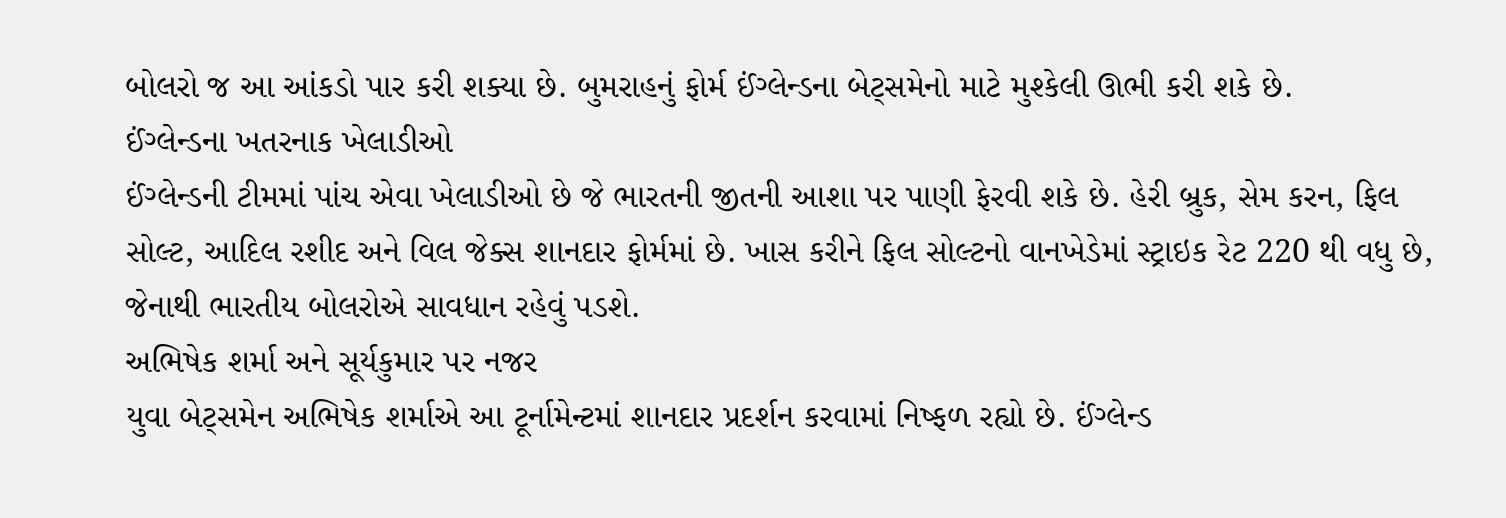બોલરો જ આ આંકડો પાર કરી શક્યા છે. બુમરાહનું ફોર્મ ઈંગ્લેન્ડના બેટ્સમેનો માટે મુશ્કેલી ઊભી કરી શકે છે.
ઈંગ્લેન્ડના ખતરનાક ખેલાડીઓ
ઈંગ્લેન્ડની ટીમમાં પાંચ એવા ખેલાડીઓ છે જે ભારતની જીતની આશા પર પાણી ફેરવી શકે છે. હેરી બ્રુક, સેમ કરન, ફિલ સોલ્ટ, આદિલ રશીદ અને વિલ જેક્સ શાનદાર ફોર્મમાં છે. ખાસ કરીને ફિલ સોલ્ટનો વાનખેડેમાં સ્ટ્રાઇક રેટ 220 થી વધુ છે, જેનાથી ભારતીય બોલરોએ સાવધાન રહેવું પડશે.
અભિષેક શર્મા અને સૂર્યકુમાર પર નજર
યુવા બેટ્સમેન અભિષેક શર્માએ આ ટૂર્નામેન્ટમાં શાનદાર પ્રદર્શન કરવામાં નિષ્ફળ રહ્યો છે. ઈંગ્લેન્ડ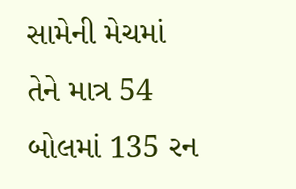સામેની મેચમાં તેને માત્ર 54 બોલમાં 135 રન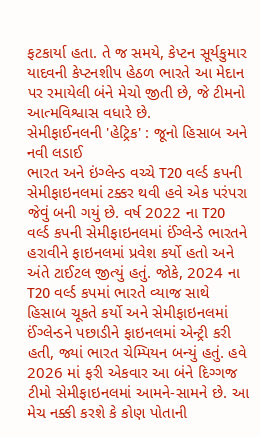ફટકાર્યા હતા. તે જ સમયે, કેપ્ટન સૂર્યકુમાર યાદવની કેપ્ટનશીપ હેઠળ ભારતે આ મેદાન પર રમાયેલી બંને મેચો જીતી છે, જે ટીમનો આત્મવિશ્વાસ વધારે છે.
સેમીફાઈનલની 'હેટ્રિક' : જૂનો હિસાબ અને નવી લડાઈ
ભારત અને ઇંગ્લેન્ડ વચ્ચે T20 વર્લ્ડ કપની સેમીફાઇનલમાં ટક્કર થવી હવે એક પરંપરા જેવું બની ગયું છે. વર્ષ 2022 ના T20 વર્લ્ડ કપની સેમીફાઇનલમાં ઈંગ્લેન્ડે ભારતને હરાવીને ફાઇનલમાં પ્રવેશ કર્યો હતો અને અંતે ટાઈટલ જીત્યું હતું. જોકે, 2024 ના T20 વર્લ્ડ કપમાં ભારતે વ્યાજ સાથે હિસાબ ચૂકતે કર્યો અને સેમીફાઇનલમાં ઈંગ્લેન્ડને પછાડીને ફાઇનલમાં એન્ટ્રી કરી હતી, જ્યાં ભારત ચેમ્પિયન બન્યું હતું. હવે 2026 માં ફરી એકવાર આ બંને દિગ્ગજ ટીમો સેમીફાઇનલમાં આમને-સામને છે. આ મેચ નક્કી કરશે કે કોણ પોતાની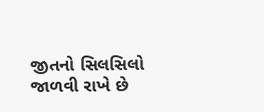જીતનો સિલસિલો જાળવી રાખે છે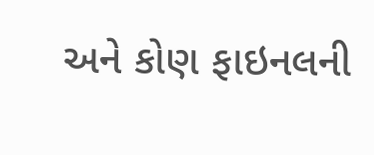અને કોણ ફાઇનલની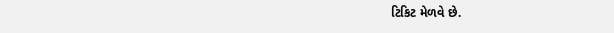ટિકિટ મેળવે છે.